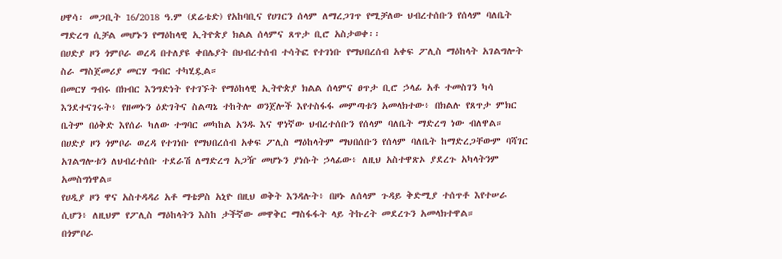ሀዋሳ፡ መጋቢት 16/2018 ዓ.ም (ደሬቴድ) የአከባቢና የሀገርን ሰላም ለማረጋገጥ የሚቻለው ህብረተሰቡን የሰላም ባለቤት ማድረግ ሲቻል መሆኑን የማዕከላዊ ኢትዮጵያ ክልል ሰላምና ጸጥታ ቢሮ አስታወቀ፡፡
በሀድያ ዞን ጎምቦራ ወረዳ በተለያዩ ቀበሌያት በህብረተሰብ ተሳትፎ የተገነቡ የማህበረሰብ አቀፍ ፖሊስ ማዕከላት አገልግሎት ስራ ማስጀመሪያ መርሃ ግብር ተካሂዷል።
በመርሃ ግብሩ በክብር እንግድነት የተገኙት የማዕከላዊ ኢትዮጵያ ክልል ሰላምና ፀጥታ ቢሮ ኃላፊ አቶ ተመስገን ካሳ እንደተናገሩት፥ የዘመኑን ዕድገትና ስልጣኔ ተከትሎ ወንጀሎች እየተስፋፋ መምጣቱን አመላክተው፥ በክልሉ የጸጥታ ምክር ቤትም በዕቅድ እየሰራ ካለው ተግባር መካከል አንዱ እና ዋነኛው ህብረተሰቡን የሰላም ባለቤት ማድረግ ነው ብለዋል።
በሀድያ ዞን ጎምቦራ ወረዳ የተገነቡ የማህበረሰብ አቀፍ ፖሊስ ማዕከላትም ማህበሰቡን የሰላም ባለቤት ከማድረጋቸውም ባሻገር አገልግሎቱን ለህብረተሰቡ ተደራሽ ለማድረግ አጋዥ መሆኑን ያነሱት ኃላፊው፥ ለዚህ አስተዋጽኦ ያደረጉ አካላትንም አመስግነዋል።
የሀዲያ ዞን ዋና አስተዳዳሪ አቶ ማቴዎስ አኒዮ በዚህ ወቅት እንዳሉት፥ በዞኑ ለሰላም ጉዳይ ቅድሚያ ተሰጥቶ እየተሠራ ሲሆን፥ ለዚህም የፖሊስ ማዕከላትን እስከ ታችኛው መዋቅር ማስፋፋት ላይ ትኩረት መደረጉን አመላክተዋል።
በጎምቦራ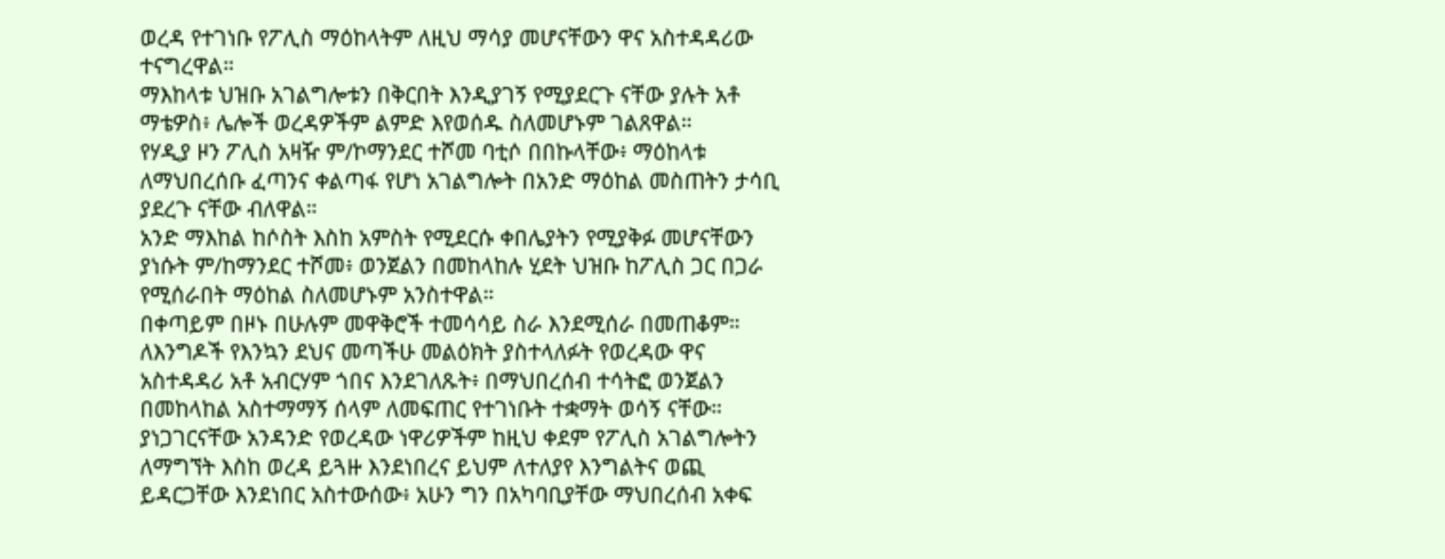ወረዳ የተገነቡ የፖሊስ ማዕከላትም ለዚህ ማሳያ መሆናቸውን ዋና አስተዳዳሪው ተናግረዋል።
ማእከላቱ ህዝቡ አገልግሎቱን በቅርበት እንዲያገኝ የሚያደርጉ ናቸው ያሉት አቶ ማቴዎስ፥ ሌሎች ወረዳዎችም ልምድ እየወሰዱ ስለመሆኑም ገልጸዋል።
የሃዲያ ዞን ፖሊስ አዛዥ ም/ኮማንደር ተሾመ ባቲሶ በበኩላቸው፥ ማዕከላቱ ለማህበረሰቡ ፈጣንና ቀልጣፋ የሆነ አገልግሎት በአንድ ማዕከል መስጠትን ታሳቢ ያደረጉ ናቸው ብለዋል።
አንድ ማእከል ከሶስት እስከ አምስት የሚደርሱ ቀበሌያትን የሚያቅፉ መሆናቸውን ያነሱት ም/ከማንደር ተሾመ፥ ወንጀልን በመከላከሉ ሂደት ህዝቡ ከፖሊስ ጋር በጋራ የሚሰራበት ማዕከል ስለመሆኑም አንስተዋል።
በቀጣይም በዞኑ በሁሉም መዋቅሮች ተመሳሳይ ስራ እንደሚሰራ በመጠቆም።
ለእንግዶች የእንኳን ደህና መጣችሁ መልዕክት ያስተላለፉት የወረዳው ዋና አስተዳዳሪ አቶ አብርሃም ጎበና እንደገለጹት፥ በማህበረሰብ ተሳትፎ ወንጀልን በመከላከል አስተማማኝ ሰላም ለመፍጠር የተገነቡት ተቋማት ወሳኝ ናቸው።
ያነጋገርናቸው አንዳንድ የወረዳው ነዋሪዎችም ከዚህ ቀደም የፖሊስ አገልግሎትን ለማግኘት እስከ ወረዳ ይጓዙ እንደነበረና ይህም ለተለያየ እንግልትና ወጪ ይዳርጋቸው እንደነበር አስተውሰው፥ አሁን ግን በአካባቢያቸው ማህበረሰብ አቀፍ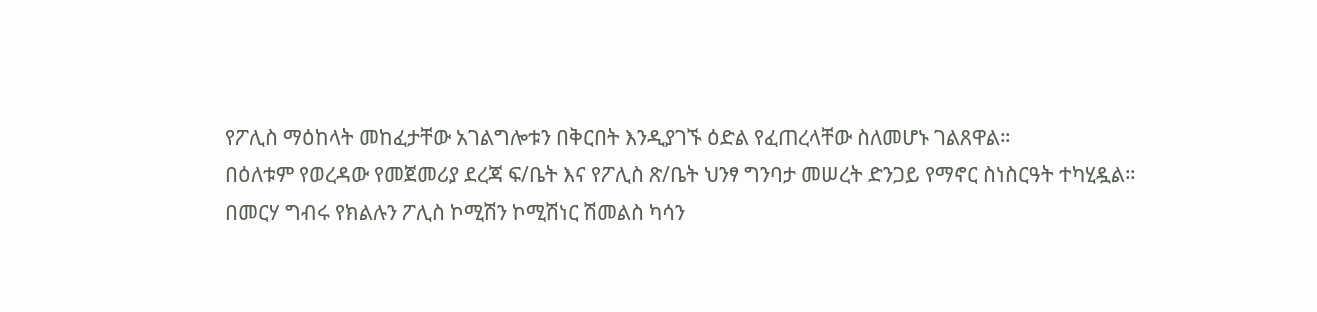የፖሊስ ማዕከላት መከፈታቸው አገልግሎቱን በቅርበት እንዲያገኙ ዕድል የፈጠረላቸው ስለመሆኑ ገልጸዋል።
በዕለቱም የወረዳው የመጀመሪያ ደረጃ ፍ/ቤት እና የፖሊስ ጽ/ቤት ህንፃ ግንባታ መሠረት ድንጋይ የማኖር ስነስርዓት ተካሂዷል።
በመርሃ ግብሩ የክልሉን ፖሊስ ኮሚሽን ኮሚሽነር ሽመልስ ካሳን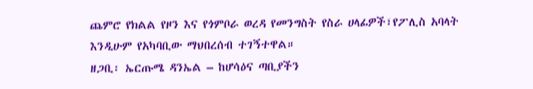ጨምሮ የክልል የዞን እና የጎምቦራ ወረዳ የመንግስት የስራ ሀላፊዎች፣የፖሊስ አባላት እንዲሁም የአካባቢው ማህበረሰብ ተገኝተዋል።
ዘጋቢ፡ ኤርጡሜ ዳንኤል – ከሆሳዕና ጣቢያችን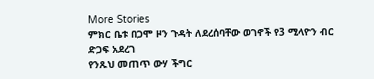More Stories
ምክር ቤቱ በጋሞ ዞን ጉዳት ለደረሰባቸው ወገኖች የ3 ሚላዮን ብር ድጋፍ አደረገ
የንጹህ መጠጥ ውሃ ችግር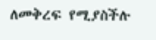ለመቅረፍ የሚያስችሉ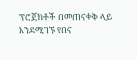ፕሮጀክቶች በመጠናቀቅ ላይ እንደሚገኙ የበና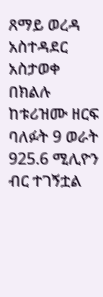ጸማይ ወረዳ አስተዳደር አስታወቀ
በክልሉ ከቱሪዝሙ ዘርፍ ባለፉት 9 ወራት 925.6 ሚሊዮን ብር ተገኝቷል